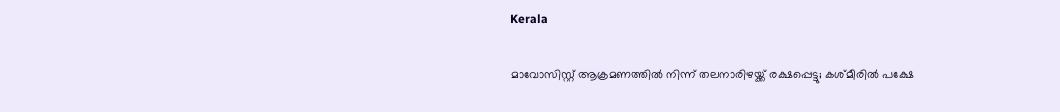Kerala

മാവോസിസ്റ്റ് ആക്രമണത്തില്‍ നിന്ന് തലനാരിഴയ്ക്ക് രക്ഷപ്പെട്ടു; കശ്മീരില്‍ പക്ഷേ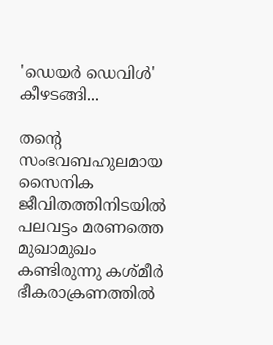'ഡെയര്‍ ഡെവിള്‍' കീഴടങ്ങി...

തന്റെ സംഭവബഹുലമായ സൈനിക ജീവിതത്തിനിടയില്‍ പലവട്ടം മരണത്തെ മുഖാമുഖം കണ്ടിരുന്നു കശ്മീര്‍ ഭീകരാക്രണത്തില്‍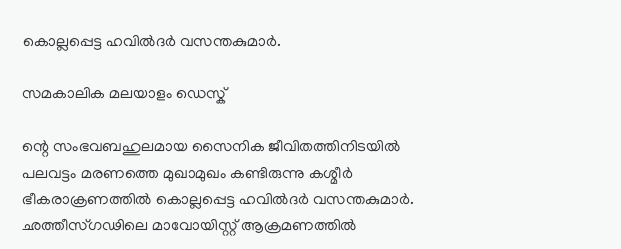കൊല്ലപ്പെട്ട ഹവില്‍ദര്‍ വസന്തകുമാര്‍.

സമകാലിക മലയാളം ഡെസ്ക്

ന്റെ സംഭവബഹുലമായ സൈനിക ജീവിതത്തിനിടയില്‍ പലവട്ടം മരണത്തെ മുഖാമുഖം കണ്ടിരുന്നു കശ്മീര്‍ ഭീകരാക്രണത്തില്‍ കൊല്ലപ്പെട്ട ഹവില്‍ദര്‍ വസന്തകുമാര്‍. ഛത്തീസ്ഗഢിലെ മാവോയിസ്റ്റ് ആക്രമണത്തില്‍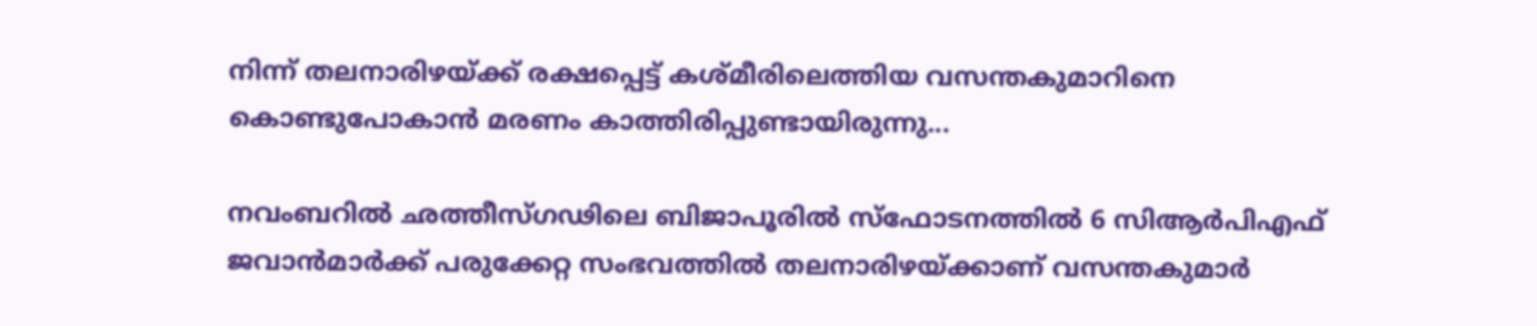നിന്ന് തലനാരിഴയ്ക്ക് രക്ഷപ്പെട്ട് കശ്മീരിലെത്തിയ വസന്തകുമാറിനെ കൊണ്ടുപോകാന്‍ മരണം കാത്തിരിപ്പുണ്ടായിരുന്നു...

നവംബറില്‍ ഛത്തീസ്ഗഢിലെ ബിജാപൂരില്‍ സ്‌ഫോടനത്തില്‍ 6 സിആര്‍പിഎഫ് ജവാന്‍മാര്‍ക്ക് പരുക്കേറ്റ സംഭവത്തില്‍ തലനാരിഴയ്ക്കാണ് വസന്തകുമാര്‍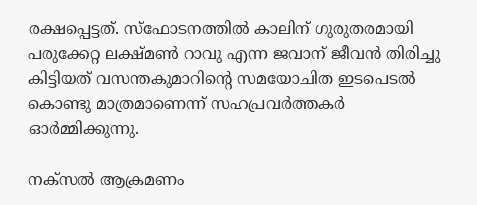രക്ഷപ്പെട്ടത്. സ്‌ഫോടനത്തില്‍ കാലിന് ഗുരുതരമായി പരുക്കേറ്റ ലക്ഷ്മണ്‍ റാവു എന്ന ജവാന് ജീവന്‍ തിരിച്ചു കിട്ടിയത് വസന്തകുമാറിന്റെ സമയോചിത ഇടപെടല്‍ കൊണ്ടു മാത്രമാണെന്ന് സഹപ്രവര്‍ത്തകര്‍ ഓര്‍മ്മിക്കുന്നു.

നക്‌സല്‍ ആക്രമണം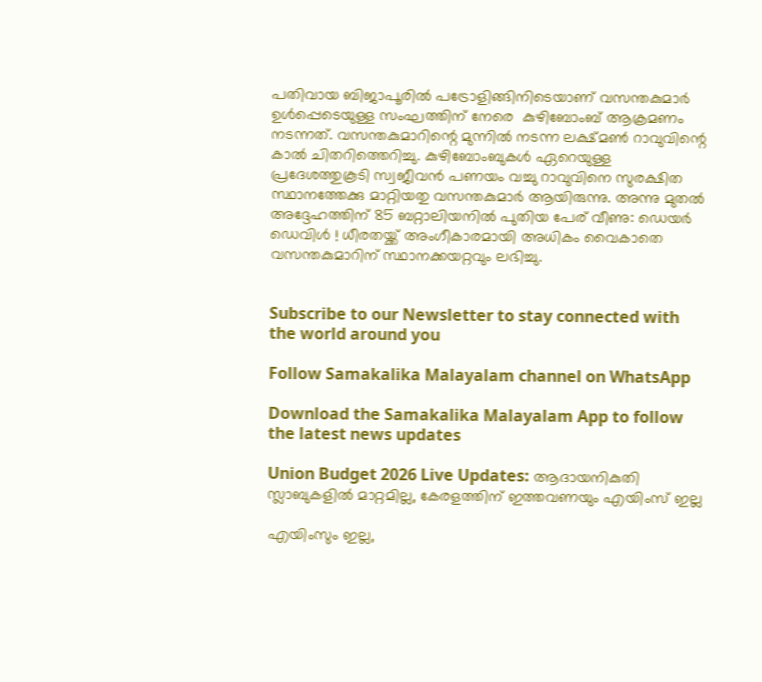പതിവായ ബിജാപൂരില്‍ പട്രോളിങ്ങിനിടെയാണ് വസന്തകുമാര്‍ ഉള്‍പ്പെടെയുള്ള സംഘത്തിന് നേരെ  കുഴിബോംബ് ആക്രമണം നടന്നത്. വസന്തകുമാറിന്റെ മുന്നില്‍ നടന്ന ലക്ഷ്മണ്‍ റാവുവിന്റെ കാല്‍ ചിതറിത്തെറിച്ചു. കുഴിബോംബുകള്‍ ഏറെയുള്ള പ്രദേശത്തുകൂടി സ്വജീവന്‍ പണയം വച്ചു റാവുവിനെ സുരക്ഷിത സ്ഥാനത്തേക്കു മാറ്റിയതു വസന്തകുമാര്‍ ആയിരുന്നു. അന്നു മുതല്‍ അദ്ദേഹത്തിന് 85 ബറ്റാലിയനില്‍ പുതിയ പേര് വീണു: ഡെയര്‍ ഡെവിള്‍ ! ധീരതയ്ക്ക് അംഗീകാരമായി അധികം വൈകാതെ വസന്തകുമാറിന് സ്ഥാനക്കയറ്റവും ലഭിച്ചു.


Subscribe to our Newsletter to stay connected with the world around you

Follow Samakalika Malayalam channel on WhatsApp

Download the Samakalika Malayalam App to follow the latest news updates

Union Budget 2026 Live Updates: ആദായനികുതി സ്ലാബുകളില്‍ മാറ്റമില്ല, കേരളത്തിന് ഇത്തവണയും എയിംസ് ഇല്ല

എയിംസും ഇല്ല,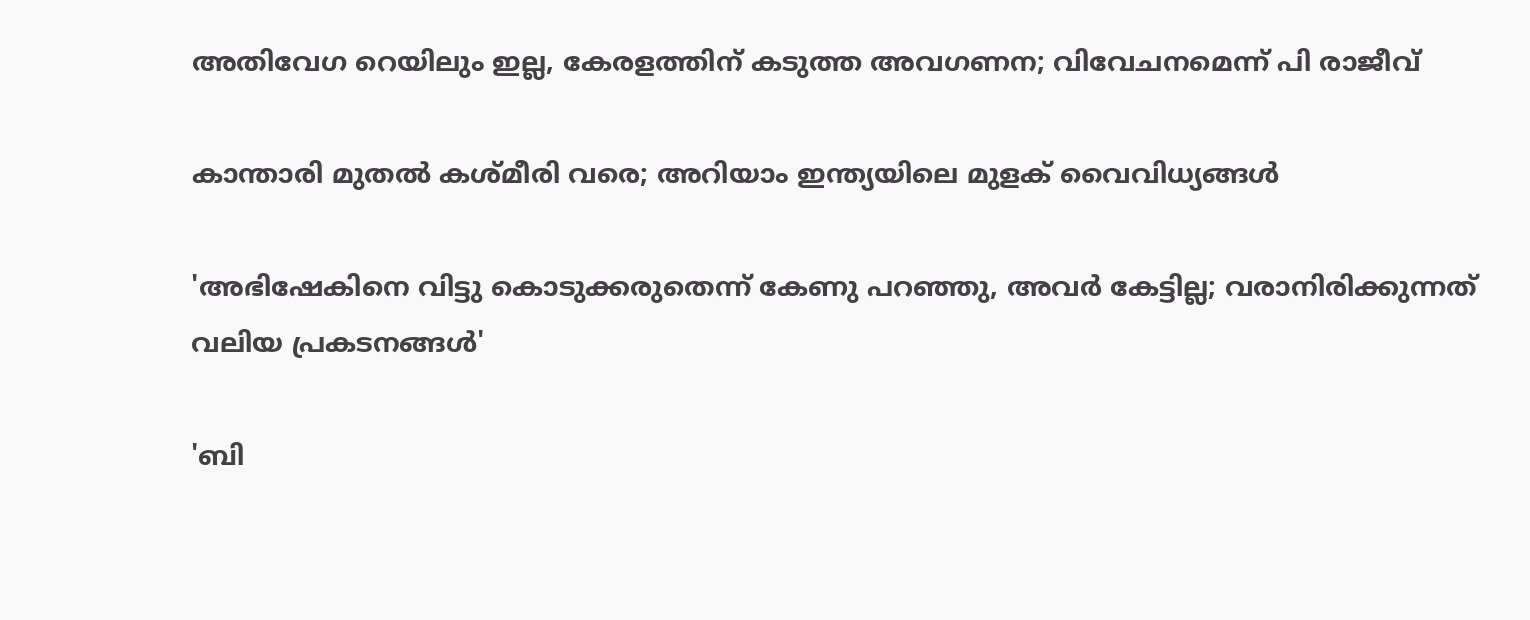അതിവേഗ റെയിലും ഇല്ല, കേരളത്തിന് കടുത്ത അവഗണന; വിവേചനമെന്ന് പി രാജീവ്

കാന്താരി മുതൽ കശ്മീരി വരെ; അറിയാം ഇന്ത്യയിലെ മുളക് വൈവിധ്യങ്ങൾ

'അഭിഷേകിനെ വിട്ടു കൊടുക്കരുതെന്ന് കേണു പറഞ്ഞു, അവര്‍ കേട്ടില്ല; വരാനിരിക്കുന്നത് വലിയ പ്രകടനങ്ങള്‍'

'ബി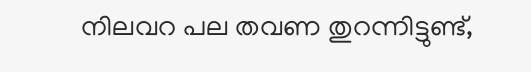നിലവറ പല തവണ തുറന്നിട്ടുണ്ട്,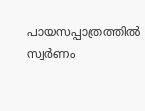പായസപ്പാത്രത്തില്‍ സ്വര്‍ണം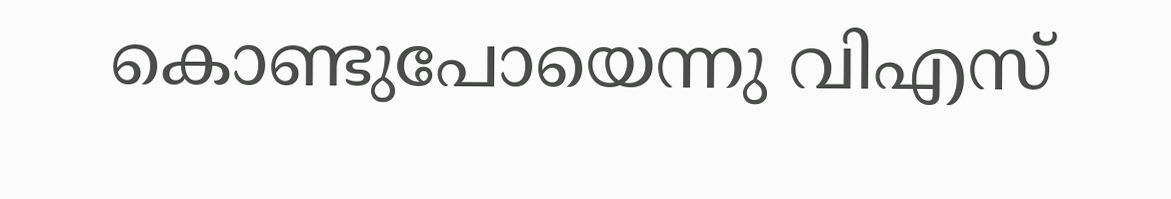കൊണ്ടുപോയെന്നു വിഎസ്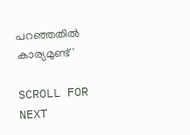പറഞ്ഞതില്‍ കാര്യമുണ്ട്'

SCROLL FOR NEXT